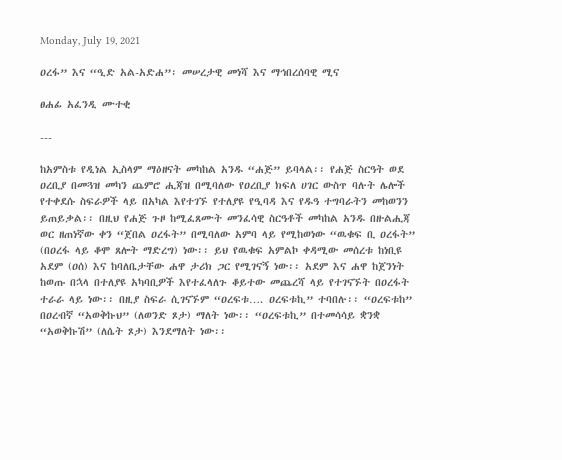Monday, July 19, 2021

ዐረፋ” እና “ዒድ አል-አድሐ”፡ መሠረታዊ መነሻ እና ማኅበረሰባዊ ሚና

ፀሐፊ አፈንዲ ሙተቂ

---

ከአምስቱ የዲነል ኢስላም ማዕዘናት መካከል አንዱ “ሐጅ” ይባላል፡፡ የሐጅ ስርዓት ወደ ዐረቢያ በመጓዝ መካን ጨምሮ ሒጃዝ በሚባለው የዐረቢያ ክፍለ ሀገር ውስጥ ባሉት ሌሎች የተቀደሱ ስፍራዎች ላይ በአካል እየተገኙ የተለያዩ የዒባዳ እና የዱዓ ተግባራትን መከወንን ይጠይቃል፡፡ በዚህ የሐጅ ጉዞ ከሚፈጸሙት መንፈሳዊ ስርዓቶች መካከል አንዱ በዙልሒጃ ወር ዘጠነኛው ቀን “ጀበል ዐረፋት” በሚባለው አምባ ላይ የሚከወነው “ዉቁፍ ቢ ዐረፋት” (በዐረፋ ላይ ቆሞ ጸሎት ማድረግ) ነው፡፡ ይህ የዉቁፍ አምልኮ ቀዳሚው መሰረቱ ከነቢዩ አደም (ዐሰ) እና ከባለቤታቸው ሐዋ ታሪክ ጋር የሚገናኝ ነው፡፡ አደም እና ሐዋ ከጀንነት ከወጡ በኋላ በተለያዩ አካባቢዎች እየተፈላለጉ ቆይተው መጨረሻ ላይ የተገናኙት በዐረፋት ተራራ ላይ ነው፡፡ በዚያ ስፍራ ሲገናኙም “ዐረፍቱ…. ዐረፍቱኪ” ተባበሉ፡፡ “ዐረፍቱከ” በዐረብኛ “አወቅኩህ” (ለወንድ ጾታ) ማለት ነው፡፡ “ዐረፍቱኪ” በተመሳሳይ ቋንቋ “አወቅኩሽ” (ለሴት ጾታ) እንደማለት ነው፡፡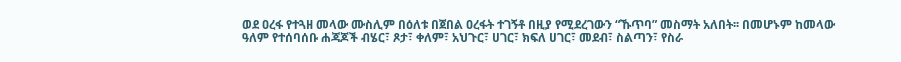ወደ ዐረፋ የተጓዘ መላው ሙስሊም በዕለቱ በጀበል ዐረፋት ተገኝቶ በዚያ የሚደረገውን “ኹጥባ” መስማት አለበት፡፡ በመሆኑም ከመላው ዓለም የተሰባሰቡ ሐጃጆች ብሄር፣ ጾታ፣ ቀለም፣ አህጉር፣ ሀገር፣ ክፍለ ሀገር፣ መደብ፣ ስልጣን፣ የስራ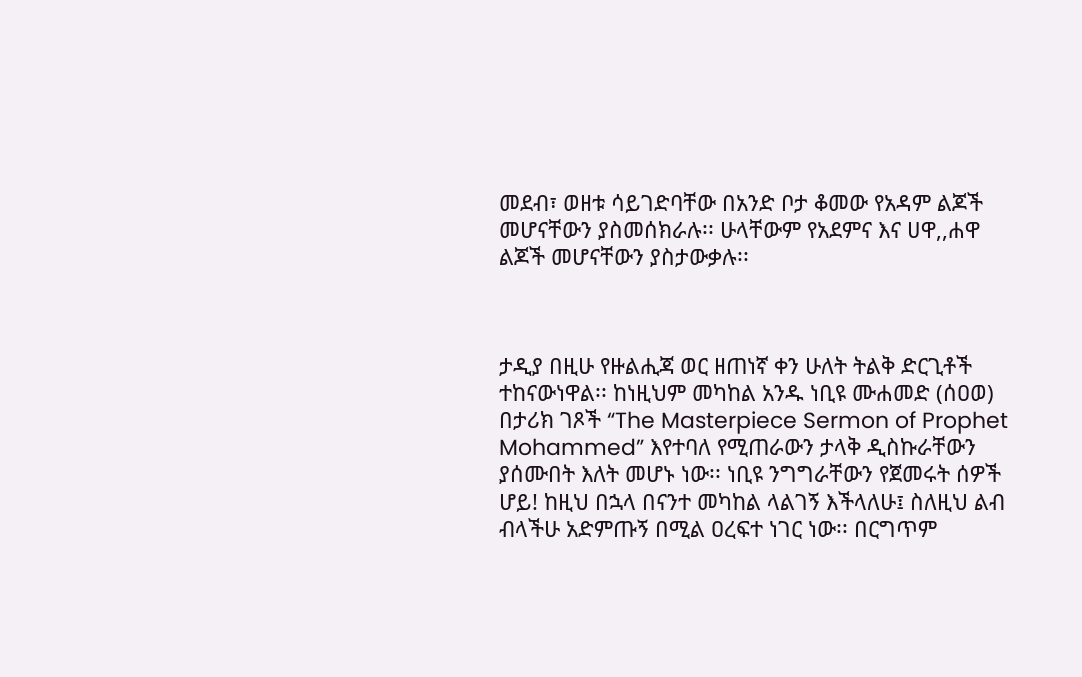መደብ፣ ወዘቱ ሳይገድባቸው በአንድ ቦታ ቆመው የአዳም ልጆች መሆናቸውን ያስመሰክራሉ፡፡ ሁላቸውም የአደምና እና ሀዋ,,ሐዋ ልጆች መሆናቸውን ያስታውቃሉ፡፡



ታዲያ በዚሁ የዙልሒጃ ወር ዘጠነኛ ቀን ሁለት ትልቅ ድርጊቶች ተከናውነዋል፡፡ ከነዚህም መካከል አንዱ ነቢዩ ሙሐመድ (ሰዐወ) በታሪክ ገጾች “The Masterpiece Sermon of Prophet Mohammed” እየተባለ የሚጠራውን ታላቅ ዲስኩራቸውን ያሰሙበት እለት መሆኑ ነው፡፡ ነቢዩ ንግግራቸውን የጀመሩት ሰዎች ሆይ! ከዚህ በኋላ በናንተ መካከል ላልገኝ እችላለሁ፤ ስለዚህ ልብ ብላችሁ አድምጡኝ በሚል ዐረፍተ ነገር ነው፡፡ በርግጥም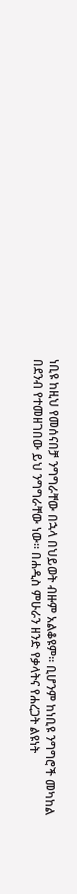ነቢዩ ከዚህ የመሰናበቻ ንግግራቸው በኋላ በህይወት ብዙም አልቆዩም፡፡ ቢሆንም ከነቢዩ ንግግሮች መካከል በደንብ የተመዘገበው ይህ ንግግራቸው ነው፡፡ በሐዲስ ምሁራን ዘንድ የቃላትና የሐረጋት ልዩነት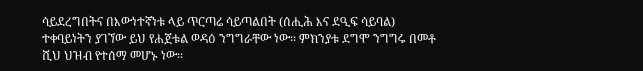ሳይደረግበትና በእውነተኛነቱ ላይ ጥርጣሬ ሳይጣልበት (ሰሒሕ እና ደዒፍ ሳይባል) ተቀባይነትን ያገኘው ይህ የሐጀቱል ወዳዕ ንግግራቸው ነው፡፡ ምክንያቱ ደግሞ ንግግሩ በመቶ ሺህ ህዝብ የተሰማ መሆኑ ነው፡፡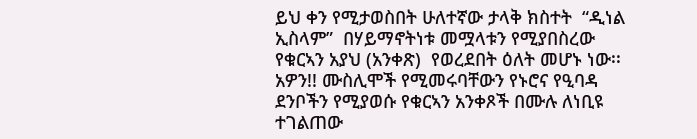ይህ ቀን የሚታወስበት ሁለተኛው ታላቅ ክስተት  “ዲነል ኢስላም”  በሃይማኖትነቱ መሟላቱን የሚያበስረው የቁርኣን አያህ (አንቀጽ)  የወረደበት ዕለት መሆኑ ነው፡፡ አዎን!! ሙስሊሞች የሚመሩባቸውን የኑሮና የዒባዳ ደንቦችን የሚያወሱ የቁርኣን አንቀጾች በሙሉ ለነቢዩ ተገልጠው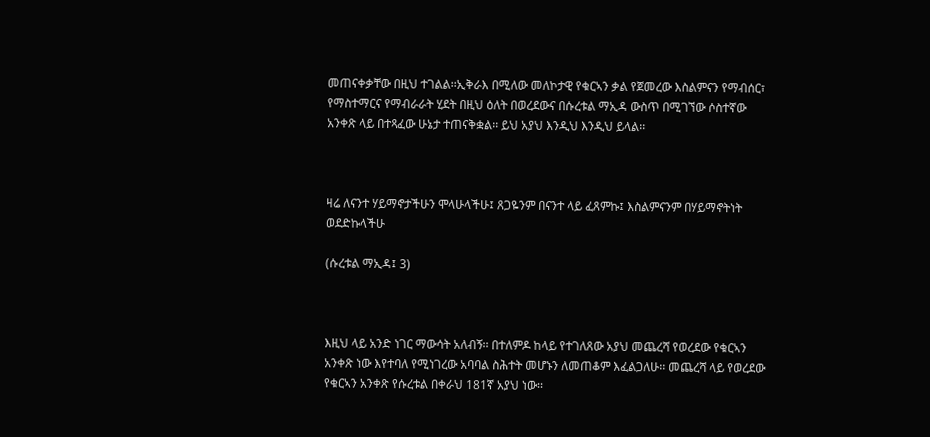መጠናቀቃቸው በዚህ ተገልል፡፡ኢቅራእ በሚለው መለኮታዊ የቁርኣን ቃል የጀመረው እስልምናን የማብሰር፣ የማስተማርና የማብራራት ሂደት በዚህ ዕለት በወረደውና በሱረቱል ማኢዳ ውስጥ በሚገኘው ሶስተኛው አንቀጽ ላይ በተጻፈው ሁኔታ ተጠናቅቋል፡፡ ይህ አያህ እንዲህ እንዲህ ይላል፡፡



ዛሬ ለናንተ ሃይማኖታችሁን ሞላሁላችሁ፤ ጸጋዬንም በናንተ ላይ ፈጸምኩ፤ እስልምናንም በሃይማኖትነት ወደድኩላችሁ

(ሱረቱል ማኢዳ፤ 3)



እዚህ ላይ አንድ ነገር ማውሳት አለብኝ፡፡ በተለምዶ ከላይ የተገለጸው አያህ መጨረሻ የወረደው የቁርኣን አንቀጽ ነው እየተባለ የሚነገረው አባባል ስሕተት መሆኑን ለመጠቆም እፈልጋለሁ፡፡ መጨረሻ ላይ የወረደው የቁርኣን አንቀጽ የሱረቱል በቀራህ 181ኛ አያህ ነው፡፡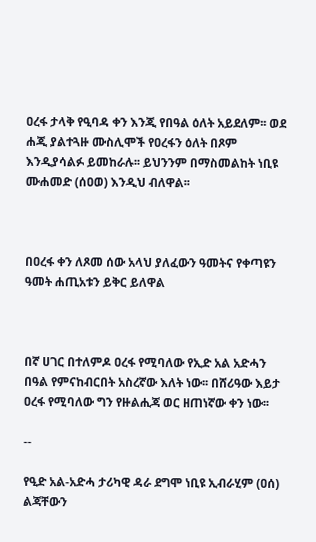ዐረፋ ታላቅ የዒባዳ ቀን እንጂ የበዓል ዕለት አይደለም፡፡ ወደ ሐጂ ያልተጓዙ ሙስሊሞች የዐረፋን ዕለት በጾም እንዲያሳልፉ ይመከራሉ፡፡ ይህንንም በማስመልከት ነቢዩ ሙሐመድ (ሰዐወ) እንዲህ ብለዋል፡፡



በዐረፋ ቀን ለጾመ ሰው አላህ ያለፈውን ዓመትና የቀጣዩን ዓመት ሐጢአቱን ይቅር ይለዋል



በኛ ሀገር በተለምዶ ዐረፋ የሚባለው የኢድ አል አድሓን በዓል የምናከብርበት አስረኛው እለት ነው፡፡ በሸሪዓው እይታ ዐረፋ የሚባለው ግን የዙልሒጃ ወር ዘጠነኛው ቀን ነው፡፡

--

የዒድ አል-አድሓ ታሪካዊ ዳራ ደግሞ ነቢዩ ኢብራሂም (ዐሰ) ልጃቸውን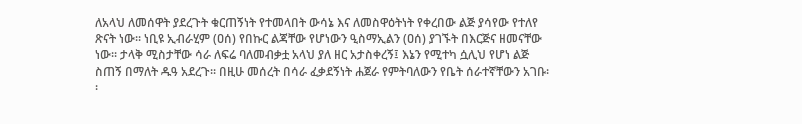ለአላህ ለመሰዋት ያደረጉት ቁርጠኝነት የተመላበት ውሳኔ እና ለመስዋዕትነት የቀረበው ልጅ ያሳየው የተለየ ጽናት ነው፡፡ ነቢዩ ኢብራሂም (ዐሰ) የበኩር ልጃቸው የሆነውን ዒስማኢልን (ዐሰ) ያገኙት በእርጅና ዘመናቸው ነው፡፡ ታላቅ ሚስታቸው ሳራ ለፍሬ ባለመብቃቷ አላህ ያለ ዘር አታስቀረኝ፤ እኔን የሚተካ ሷሊህ የሆነ ልጅ ስጠኝ በማለት ዱዓ አደረጉ፡፡ በዚሁ መሰረት በሳራ ፈቃደኝነት ሐጀራ የምትባለውን የቤት ሰራተኛቸውን አገቡ፡፡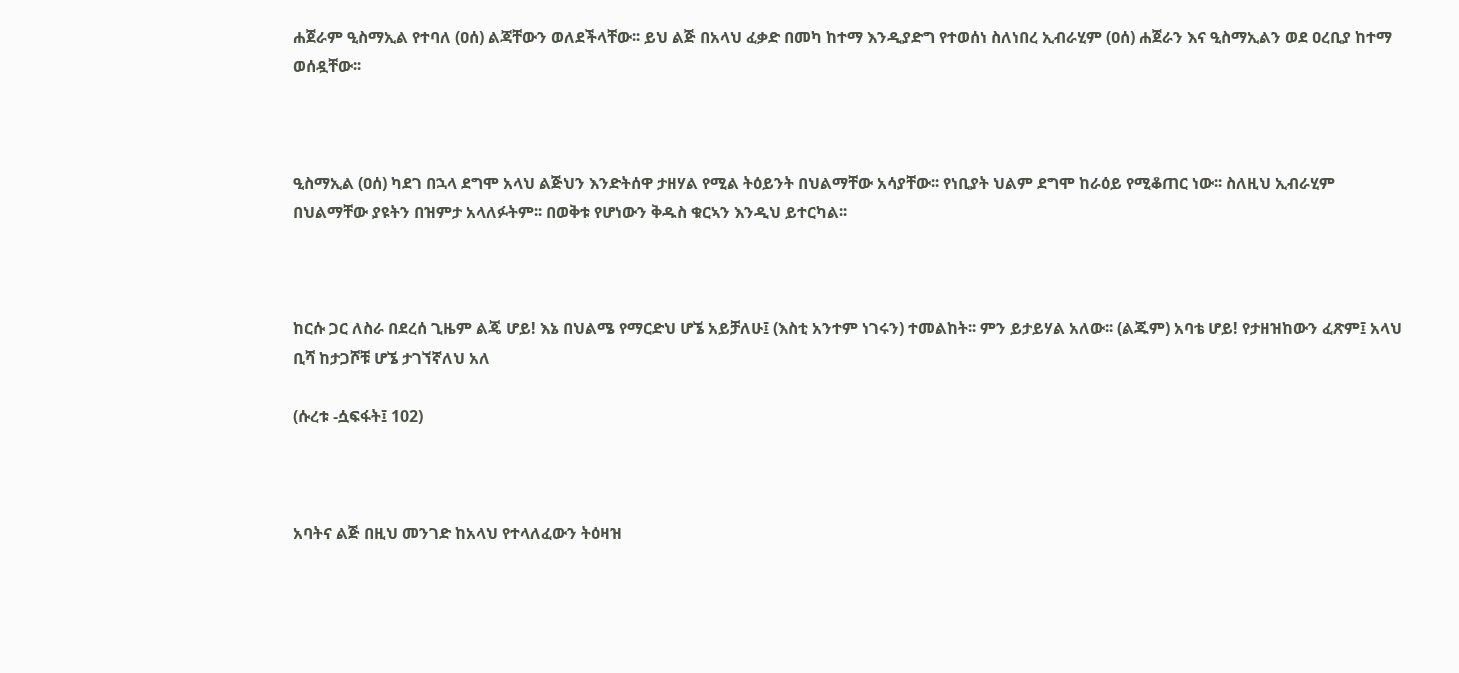ሐጀራም ዒስማኢል የተባለ (ዐሰ) ልጃቸውን ወለደችላቸው፡፡ ይህ ልጅ በአላህ ፈቃድ በመካ ከተማ እንዲያድግ የተወሰነ ስለነበረ ኢብራሂም (ዐሰ) ሐጀራን እና ዒስማኢልን ወደ ዐረቢያ ከተማ ወሰዷቸው፡፡



ዒስማኢል (ዐሰ) ካደገ በኋላ ደግሞ አላህ ልጅህን እንድትሰዋ ታዘሃል የሚል ትዕይንት በህልማቸው አሳያቸው፡፡ የነቢያት ህልም ደግሞ ከራዕይ የሚቆጠር ነው፡፡ ስለዚህ ኢብራሂም በህልማቸው ያዩትን በዝምታ አላለፉትም፡፡ በወቅቱ የሆነውን ቅዱስ ቁርኣን እንዲህ ይተርካል፡፡



ከርሱ ጋር ለስራ በደረሰ ጊዜም ልጄ ሆይ! እኔ በህልሜ የማርድህ ሆኜ አይቻለሁ፤ (እስቲ አንተም ነገሩን) ተመልከት፡፡ ምን ይታይሃል አለው፡፡ (ልጁም) አባቴ ሆይ! የታዘዝከውን ፈጽም፤ አላህ ቢሻ ከታጋሾቹ ሆኜ ታገኘኛለህ አለ

(ሱረቱ -ሷፍፋት፤ 102)



አባትና ልጅ በዚህ መንገድ ከአላህ የተላለፈውን ትዕዛዝ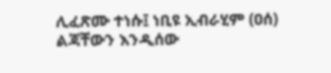ሊፈጽሙ ተነሱ፤ ነቢዩ ኢብራሂም (ዐሰ) ልጃቸውን እንዲሰው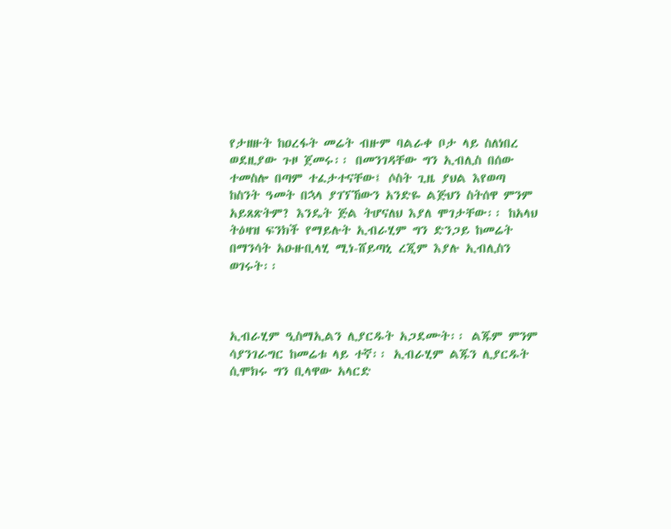የታዘዙት ከዐረፋት መሬት ብዙም ባልራቀ ቦታ ላይ ስለነበረ ወደዚያው ጉዞ ጀመሩ፡፡ በመንገዳቸው ግን ኢብሊስ በሰው ተመስሎ በጣም ተፈታተናቸው፤ ሶስት ጊዜ ያህል እየወጣ ከስንት ዓመት በኋላ ያገኘኸውን አንድዬ ልጅህን ስትሰዋ ምንም አይጸጽትም? እንዴት ጅል ትሆናለህ እያለ ሞገታቸው፡፡ ከአላህ ትዕዛዝ ፍንክች የማይሉት ኢብራሂም ግን ድንጋይ ከመሬት በማንሳት አዑዙቢላሂ ሚነ-ሸይጣኒ ረጂም እያሉ ኢብሊስን ወገሩት፡፡



ኢብራሂም ዒስማኢልን ሊያርዱት አጋደሙት፡፡ ልጁም ምንም ሳያንገራግር ከመሬቱ ላይ ተኛ፡፡ ኢብራሂም ልጁን ሊያርዱት ሲሞክሩ ግን ቢላዋው አላርድ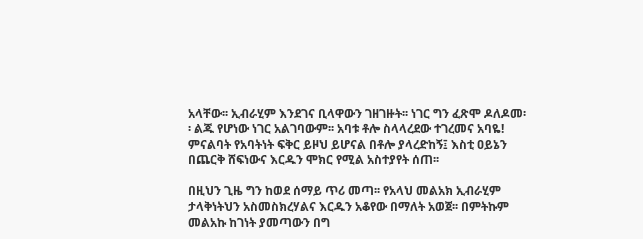አላቸው፡፡ ኢብራሂም እንደገና ቢላዋውን ገዘገዙት፡፡ ነገር ግን ፈጽሞ ዶለዶመ፡፡ ልጁ የሆነው ነገር አልገባውም፡፡ አባቱ ቶሎ ስላላረደው ተገረመና አባዬ! ምናልባት የአባትነት ፍቅር ይዞህ ይሆናል በቶሎ ያላረድከኝ፤ እስቲ ዐይኔን በጨርቅ ሸፍነውና እርዱን ሞክር የሚል አስተያየት ሰጠ፡፡

በዚህን ጊዜ ግን ከወደ ሰማይ ጥሪ መጣ፡፡ የአላህ መልአክ ኢብራሂም ታላቅነትህን አስመስክረሃልና እርዱን አቆየው በማለት አወጀ፡፡ በምትኩም መልአኩ ከገነት ያመጣውን በግ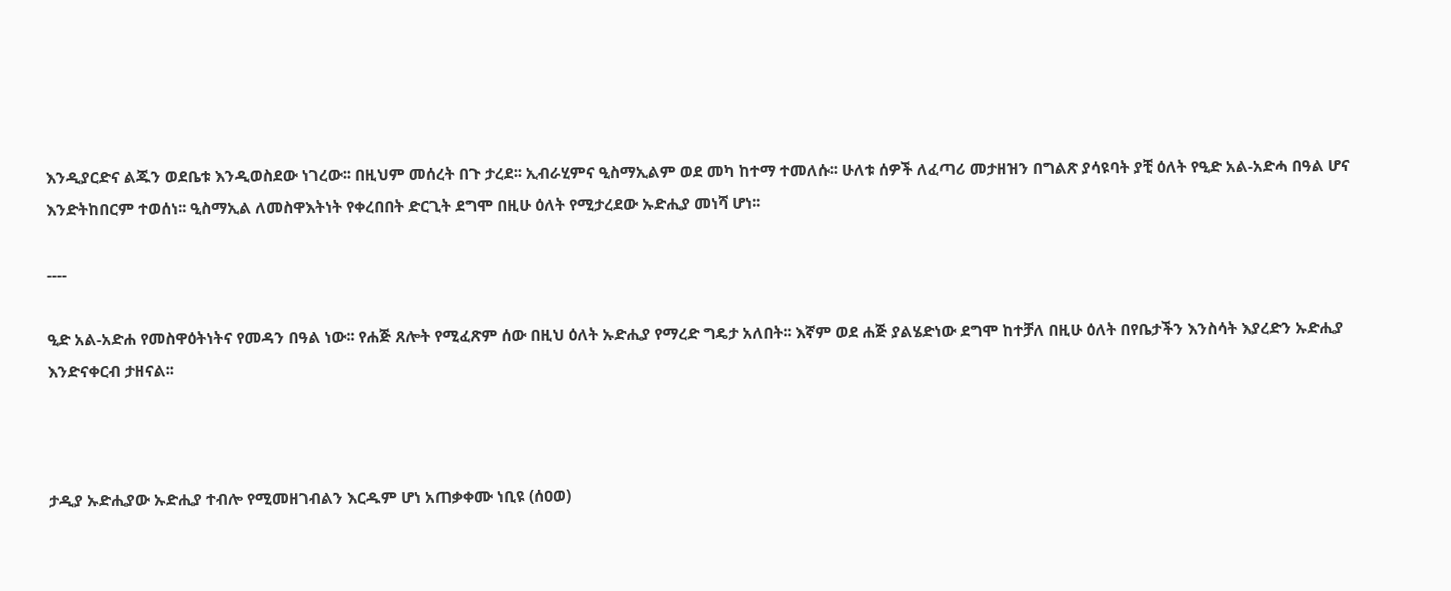እንዲያርድና ልጁን ወደቤቱ እንዲወስደው ነገረው፡፡ በዚህም መሰረት በጉ ታረደ፡፡ ኢብራሂምና ዒስማኢልም ወደ መካ ከተማ ተመለሱ፡፡ ሁለቱ ሰዎች ለፈጣሪ መታዘዝን በግልጽ ያሳዩባት ያቺ ዕለት የዒድ አል-አድሓ በዓል ሆና እንድትከበርም ተወሰነ፡፡ ዒስማኢል ለመስዋእትነት የቀረበበት ድርጊት ደግሞ በዚሁ ዕለት የሚታረደው ኡድሒያ መነሻ ሆነ፡፡

----

ዒድ አል-አድሐ የመስዋዕትነትና የመዳን በዓል ነው፡፡ የሐጅ ጸሎት የሚፈጽም ሰው በዚህ ዕለት ኡድሒያ የማረድ ግዴታ አለበት፡፡ እኛም ወደ ሐጅ ያልሄድነው ደግሞ ከተቻለ በዚሁ ዕለት በየቤታችን እንስሳት እያረድን ኡድሒያ እንድናቀርብ ታዘናል፡፡



ታዲያ ኡድሒያው ኡድሒያ ተብሎ የሚመዘገብልን እርዱም ሆነ አጠቃቀሙ ነቢዩ (ሰዐወ)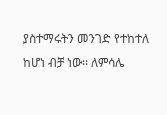ያስተማሩትን መንገድ የተከተለ ከሆነ ብቻ ነው፡፡ ለምሳሌ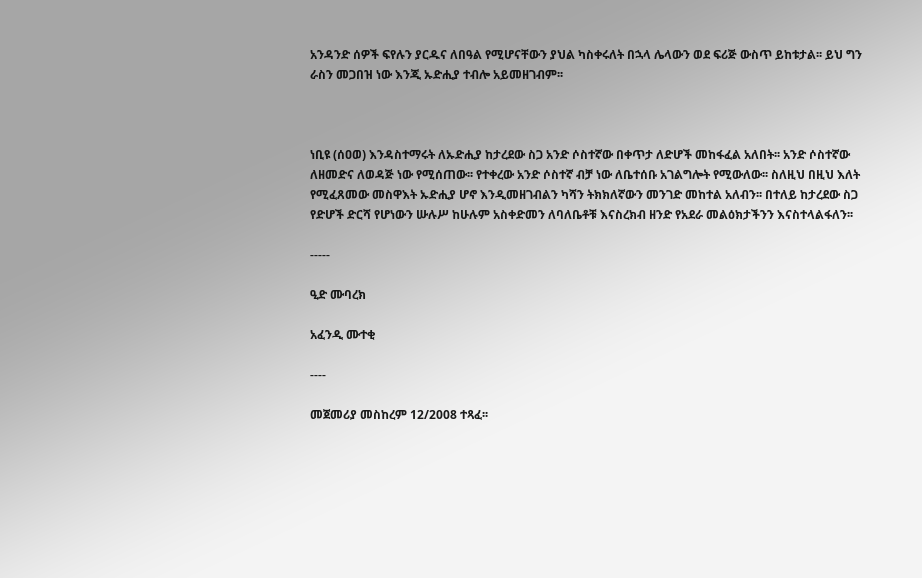አንዳንድ ሰዎች ፍየሉን ያርዱና ለበዓል የሚሆናቸውን ያህል ካስቀሩለት በኋላ ሌላውን ወደ ፍሪጅ ውስጥ ይከቱታል፡፡ ይህ ግን ራስን መጋበዝ ነው እንጂ ኡድሒያ ተብሎ አይመዘገብም፡፡



ነቢዩ (ሰዐወ) እንዳስተማሩት ለኡድሒያ ከታረደው ስጋ አንድ ሶስተኛው በቀጥታ ለድሆች መከፋፈል አለበት፡፡ አንድ ሶስተኛው ለዘመድና ለወዳጅ ነው የሚሰጠው፡፡ የተቀረው አንድ ሶስተኛ ብቻ ነው ለቤተሰቡ አገልግሎት የሚውለው፡፡ ስለዚህ በዚህ እለት የሚፈጸመው መስዋእት ኡድሒያ ሆኖ እንዲመዘገብልን ካሻን ትክክለኛውን መንገድ መከተል አለብን፡፡ በተለይ ከታረደው ስጋ የድሆች ድርሻ የሆነውን ሡሉሥ ከሁሉም አስቀድመን ለባለቤቶቹ እናስረክብ ዘንድ የአደራ መልዕክታችንን እናስተላልፋለን፡፡

-----

ዒድ ሙባረክ

አፈንዲ ሙተቂ

----

መጀመሪያ መስከረም 12/2008 ተጻፈ፡፡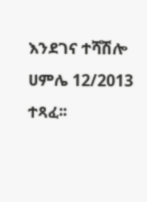እንደገና ተሻሽሎ ሀምሌ 12/2013 ተጻፈ፡፡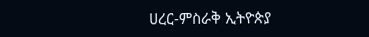ሀረር-ምስራቅ ኢትዮጵያ